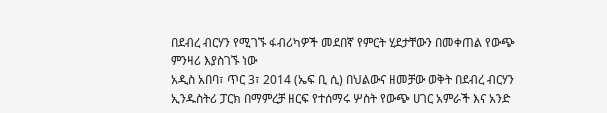በደብረ ብርሃን የሚገኙ ፋብሪካዎች መደበኛ የምርት ሂደታቸውን በመቀጠል የውጭ ምንዛሪ እያስገኙ ነው
አዲስ አበባ፣ ጥር 3፣ 2014 (ኤፍ ቢ ሲ) በህልውና ዘመቻው ወቅት በደብረ ብርሃን ኢንዱስትሪ ፓርክ በማምረቻ ዘርፍ የተሰማሩ ሦስት የውጭ ሀገር አምራች እና አንድ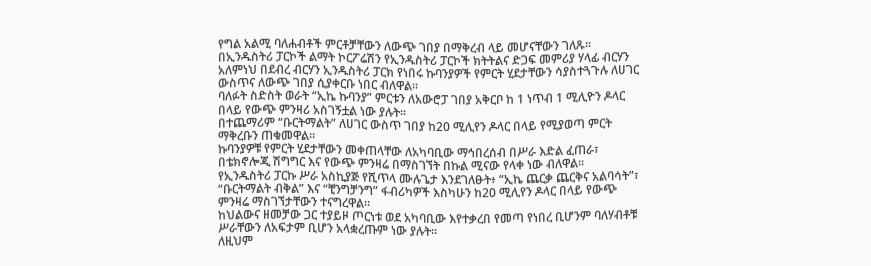የግል አልሚ ባለሐብቶች ምርቶቻቸውን ለውጭ ገበያ በማቅረብ ላይ መሆናቸውን ገለጹ፡፡
በኢንዱስትሪ ፓርኮች ልማት ኮርፖሬሽን የኢንዱስትሪ ፓርኮች ክትትልና ድጋፍ መምሪያ ሃላፊ ብርሃን አለምነህ በደብረ ብርሃን ኢንዱስትሪ ፓርክ የነበሩ ኩባንያዎች የምርት ሂደታቸውን ሳያስተጓጉሉ ለሀገር ውስጥና ለውጭ ገበያ ሲያቀርቡ ነበር ብለዋል።
ባለፉት ስድስት ወራት “ኢኬ ኩባንያ” ምርቱን ለአውሮፓ ገበያ አቅርቦ ከ 1 ነጥብ 1 ሚሊዮን ዶላር በላይ የውጭ ምንዛሪ አስገኝቷል ነው ያሉት።
በተጨማሪም “ቡርትማልት” ለሀገር ውስጥ ገበያ ከ20 ሚሊየን ዶላር በላይ የሚያወጣ ምርት ማቅረቡን ጠቁመዋል።
ኩባንያዎቹ የምርት ሂደታቸውን መቀጠላቸው ለአካባቢው ማኅበረሰብ በሥራ እድል ፈጠራ፣ በቴክኖሎጂ ሽግግር እና የውጭ ምንዛሬ በማስገኘት በኩል ሚናው የላቀ ነው ብለዋል።
የኢንዱስትሪ ፓርኩ ሥራ አስኪያጅ የሺጥላ ሙሉጌታ እንደገለፁት፥ “ኢኬ ጨርቃ ጨርቅና አልባሳት”፣ “ቡርትማልት ብቅል” እና “ቺንግቻንግ” ፋብሪካዎች እስካሁን ከ20 ሚሊየን ዶላር በላይ የውጭ ምንዛሬ ማስገኘታቸውን ተናግረዋል።
ከህልውና ዘመቻው ጋር ተያይዞ ጦርነቱ ወደ አካባቢው እየተቃረበ የመጣ የነበረ ቢሆንም ባለሃብቶቹ ሥራቸውን ለአፍታም ቢሆን አላቋረጡም ነው ያሉት።
ለዚህም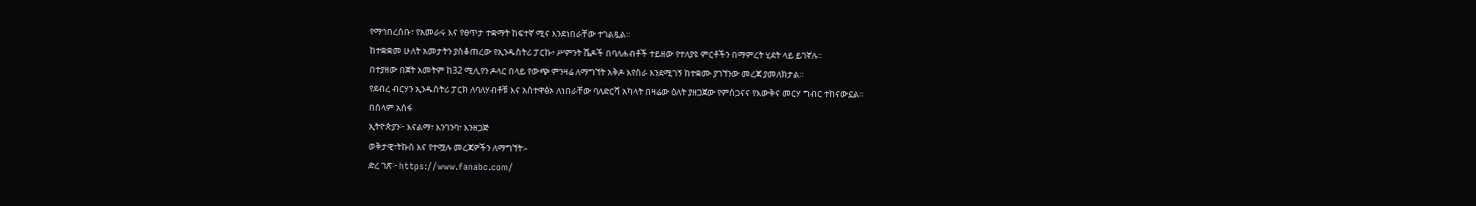የማኅበረሰቡ፣ የአመራሩ እና የፀጥታ ተቋማት ከፍተኛ ሚና እንደነበራቸው ተገልጿል።
ከተቋቋመ ሁለት አመታትን ያስቆጠረው የኢንዱስትሪ ፓርኩ፥ ሥምንት ሼዶች በባለሐብቶች ተይዘው የተለያዩ ምርቶችን በማምረት ሂደት ላይ ይገኛሉ።
በተያዘው በጀት አመትም ከ32 ሚሊየን ዶላር በላይ የውጭ ምንዛሬ ለማግኘት አቅዶ እየሰራ እንደሚገኝ ከተቋሙ ያገኘንው መረጃ ያመለክታል።
የደብረ ብርሃን ኢንዱስትሪ ፓርክ ለባለሃብቶቹ እና አስተዋፅኦ ለነበራቸው ባለድርሻ አካላት በዛሬው ዕለት ያዘጋጀው የምስጋናና የእውቅና መርሃ ግብር ተከናውኗል።
በሰላም አሰፋ
ኢትዮጵያን፦ እናልማ፣ እንገንባ፣ እንዘጋጅ
ወቅታዊ፣ትኩስ እና የተሟሉ መረጃዎችን ለማግኘት፡-
ድረ ገጽ፦ https://www.fanabc.com/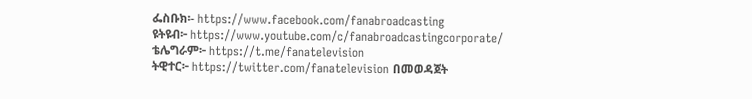ፌስቡክ፡- https://www.facebook.com/fanabroadcasting
ዩትዩብ፦ https://www.youtube.com/c/fanabroadcastingcorporate/
ቴሌግራም፦ https://t.me/fanatelevision
ትዊተር፦ https://twitter.com/fanatelevision በመወዳጀት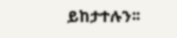ይከታተሉን፡፡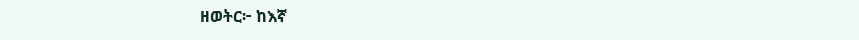ዘወትር፦ ከእኛ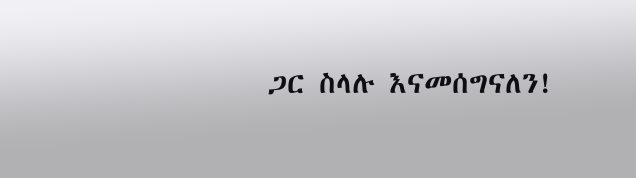ጋር ስላሉ እናመሰግናለን!